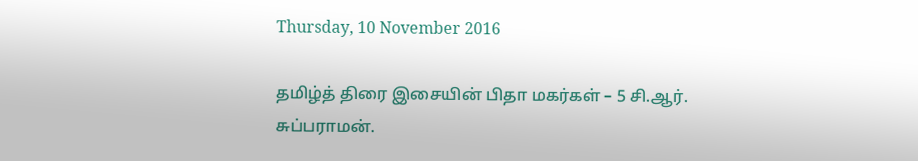Thursday, 10 November 2016

தமிழ்த் திரை இசையின் பிதா மகர்கள் – 5 சி.ஆர். சுப்பராமன்.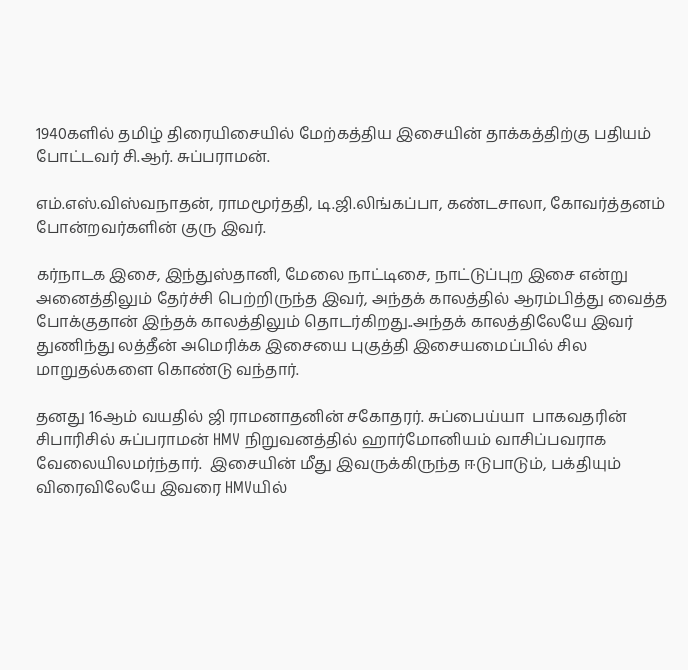1940களில் தமிழ் திரையிசையில் மேற்கத்திய இசையின் தாக்கத்திற்கு பதியம் போட்டவர் சி.ஆர். சுப்பராமன்.

எம்.எஸ்.விஸ்வநாதன், ராமமூர்ததி, டி.ஜி.லிங்கப்பா, கண்டசாலா, கோவர்த்தனம் போன்றவர்களின் குரு இவர்.

கர்நாடக இசை, இந்துஸ்தானி, மேலை நாட்டிசை, நாட்டுப்புற இசை என்று அனைத்திலும் தேர்ச்சி பெற்றிருந்த இவர், அந்தக் காலத்தில் ஆரம்பித்து வைத்த போக்குதான் இந்தக் காலத்திலும் தொடர்கிறது..அந்தக் காலத்திலேயே இவர் துணிந்து லத்தீன் அமெரிக்க இசையை புகுத்தி இசையமைப்பில் சில மாறுதல்களை கொண்டு வந்தார்.

தனது 16ஆம் வயதில் ஜி ராமனாதனின் சகோதரர். சுப்பைய்யா  பாகவதரின் சிபாரிசில் சுப்பராமன் HMV நிறுவனத்தில் ஹார்மோனியம் வாசிப்பவராக வேலையிலமர்ந்தார்.  இசையின் மீது இவருக்கிருந்த ஈடுபாடும், பக்தியும் விரைவிலேயே இவரை HMVயில்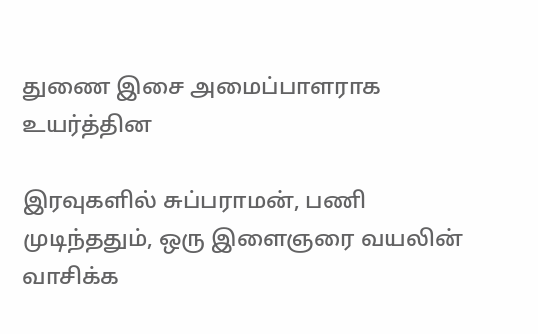துணை இசை அமைப்பாளராக உயர்த்தின

இரவுகளில் சுப்பராமன், பணி  முடிந்ததும், ஒரு இளைஞரை வயலின்  வாசிக்க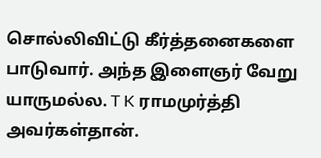சொல்லிவிட்டு கீர்த்தனைகளை பாடுவார். அந்த இளைஞர் வேறு யாருமல்ல. T K ராமமுர்த்தி அவர்கள்தான்.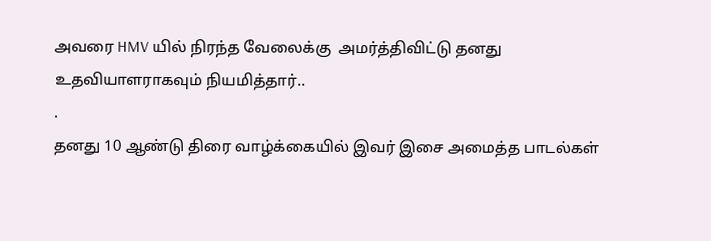அவரை HMV யில் நிரந்த வேலைக்கு  அமர்த்திவிட்டு தனது உதவியாளராகவும் நியமித்தார்..
.
தனது 10 ஆண்டு திரை வாழ்க்கையில் இவர் இசை அமைத்த பாடல்கள்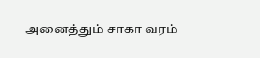அனைத்தும் சாகா வரம்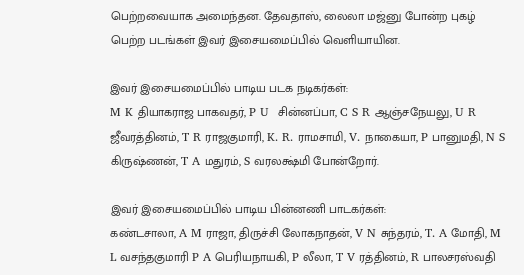பெற்றவையாக அமைந்தன. தேவதாஸ், லைலா மஜ்னு போன்ற புகழ் பெற்ற படங்கள் இவர் இசையமைப்பில் வெளியாயின.

இவர் இசையமைப்பில் பாடிய படக நடிகர்கள்:
M K தியாகராஜ பாகவதர், P U  சின்னப்பா, C S R ஆஞ்சநேயலு, U R ஜீவரத்தினம், T R ராஜகுமாரி, K. R. ராமசாமி, V. நாகையா, P பானுமதி, N S கிருஷ்ணன், T A மதுரம், S வரலக்ஷ்மி போன்றோர்.

இவர் இசையமைப்பில் பாடிய பின்னணி பாடகர்கள்:
கண்டசாலா, A M ராஜா, திருச்சி லோகநாதன், V N சுந்தரம், T. A மோதி, M L வசந்தகுமாரி P A பெரியநாயகி, P லீலா, T V ரத்தினம், R பாலசரஸ்வதி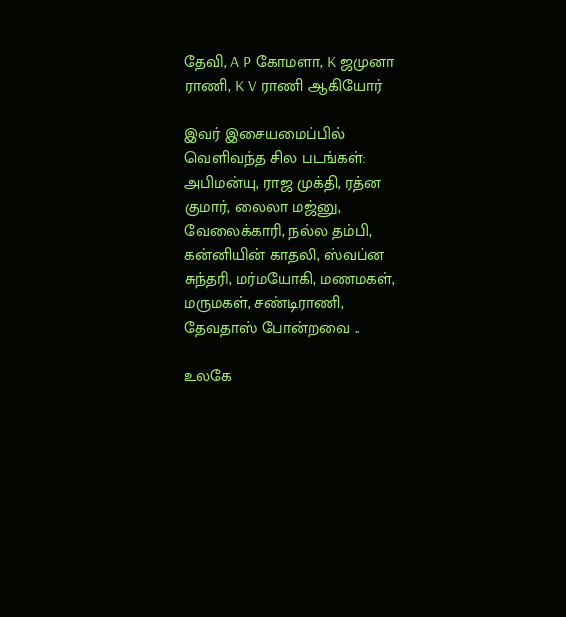தேவி, A P கோமளா, K ஜமுனா ராணி, K V ராணி ஆகியோர்

இவர் இசையமைப்பில் வெளிவந்த சில படங்கள்:
அபிமன்யு, ராஜ முக்தி, ரத்ன குமார், லைலா மஜ்னு, வேலைக்காரி, நல்ல தம்பி, கன்னியின் காதலி, ஸ்வப்ன சுந்தரி, மர்மயோகி, மணமகள், மருமகள், சண்டிராணி, தேவதாஸ் போன்றவை ..

உலகே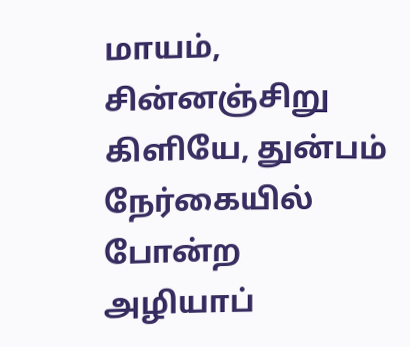மாயம், சின்னஞ்சிறு கிளியே, துன்பம் நேர்கையில்  போன்ற அழியாப்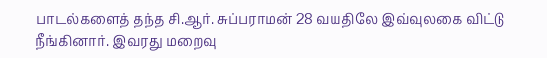பாடல்களைத் தந்த சி.ஆர். சுப்பராமன் 28 வயதிலே இவ்வுலகை விட்டு நீங்கினார். இவரது மறைவு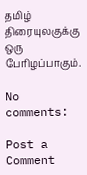தமிழ் திரையுலகுக்கு ஒரு பேரிழப்பாகும்.

No comments:

Post a Comment